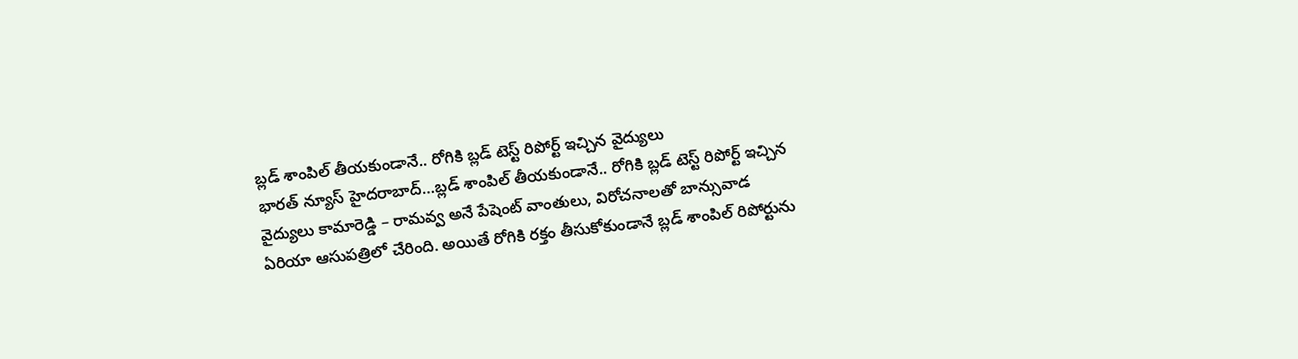బ్లడ్ శాంపిల్ తీయకుండానే.. రోగికి బ్లడ్ టెస్ట్ రిపోర్ట్ ఇచ్చిన వైద్యులు
భారత్ న్యూస్ హైదరాబాద్…బ్లడ్ శాంపిల్ తీయకుండానే.. రోగికి బ్లడ్ టెస్ట్ రిపోర్ట్ ఇచ్చిన వైద్యులు కామారెడ్డి – రామవ్వ అనే పేషెంట్ వాంతులు, విరోచనాలతో బాన్సువాడ ఏరియా ఆసుపత్రిలో చేరింది. అయితే రోగికి రక్తం తీసుకోకుండానే బ్లడ్ శాంపిల్ రిపోర్టును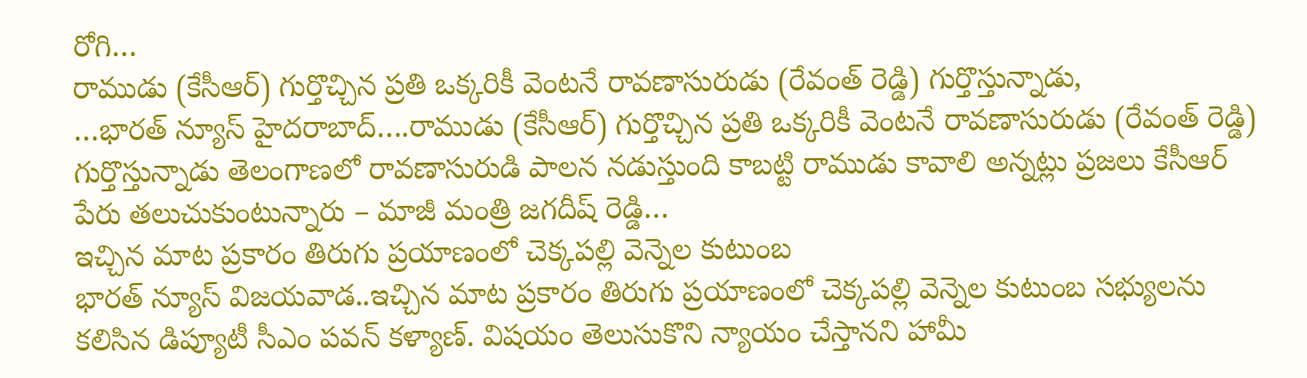రోగి…
రాముడు (కేసీఆర్) గుర్తొచ్చిన ప్రతి ఒక్కరికీ వెంటనే రావణాసురుడు (రేవంత్ రెడ్డి) గుర్తొస్తున్నాడు,
…భారత్ న్యూస్ హైదరాబాద్….రాముడు (కేసీఆర్) గుర్తొచ్చిన ప్రతి ఒక్కరికీ వెంటనే రావణాసురుడు (రేవంత్ రెడ్డి) గుర్తొస్తున్నాడు తెలంగాణలో రావణాసురుడి పాలన నడుస్తుంది కాబట్టి రాముడు కావాలి అన్నట్లు ప్రజలు కేసీఆర్ పేరు తలుచుకుంటున్నారు – మాజీ మంత్రి జగదీష్ రెడ్డి…
ఇచ్చిన మాట ప్రకారం తిరుగు ప్రయాణంలో చెక్కపల్లి వెన్నెల కుటుంబ
భారత్ న్యూస్ విజయవాడ..ఇచ్చిన మాట ప్రకారం తిరుగు ప్రయాణంలో చెక్కపల్లి వెన్నెల కుటుంబ సభ్యులను కలిసిన డిప్యూటీ సీఎం పవన్ కళ్యాణ్. విషయం తెలుసుకొని న్యాయం చేస్తానని హామీ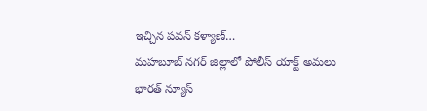ఇచ్చిన పవన్ కళ్యాణ్…
మహబూబ్ నగర్ జిల్లాలో పోలీస్ యాక్ట్ అమలు
భారత్ న్యూస్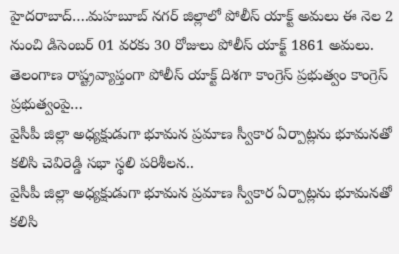హైదరాబాద్….మహబూబ్ నగర్ జిల్లాలో పోలీస్ యాక్ట్ అమలు ఈ నెల 2 నుంచి డిసెంబర్ 01 వరకు 30 రోజులు పోలీస్ యాక్ట్ 1861 అమలు. తెలంగాణ రాష్ట్రవ్యాప్తంగా పోలీస్ యాక్ట్ దిశగా కాంగ్రెస్ ప్రభుత్వం కాంగ్రెస్ ప్రభుత్వంపై…
వైసీపీ జిల్లా అధ్యక్షుడుగా భూమన ప్రమాణ స్వీకార ఏర్పాట్లను భూమనతో కలిసి చెవిరెడ్డి సభా స్థలి పరిశీలన..
వైసీపీ జిల్లా అధ్యక్షుడుగా భూమన ప్రమాణ స్వీకార ఏర్పాట్లను భూమనతో కలిసి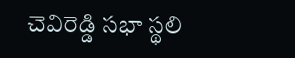చెవిరెడ్డి సభా స్థలి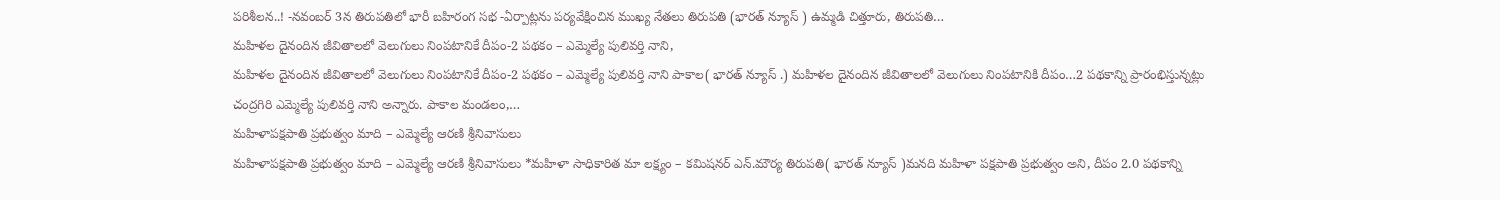పరిశీలన..! -నవంబర్ 3న తిరుపతిలో భారీ బహిరంగ సభ -ఏర్పాట్లను పర్యవేక్షించిన ముఖ్య నేతలు తిరుపతి (భారత్ న్యూస్ ) ఉమ్మడి చిత్తూరు, తిరుపతి…
మహిళల దైనందిన జీవితాలలో వెలుగులు నింపటానికే దీపం-2 పథకం – ఎమ్మెల్యే పులివర్తి నాని,
మహిళల దైనందిన జీవితాలలో వెలుగులు నింపటానికే దీపం-2 పథకం – ఎమ్మెల్యే పులివర్తి నాని పాకాల( భారత్ న్యూస్ .) మహిళల దైనందిన జీవితాలలో వెలుగులు నింపటానికి దీపం…2 పథకాన్ని ప్రారంభిస్తున్నట్లు చంద్రగిరి ఎమ్మెల్యే పులివర్తి నాని అన్నారు. పాకాల మండలం,…
మహిళాపక్షపాతి ప్రభుత్వం మాది – ఎమ్మెల్యే ఆరణి శ్రీనివాసులు
మహిళాపక్షపాతి ప్రభుత్వం మాది – ఎమ్మెల్యే ఆరణి శ్రీనివాసులు *మహిళా సాధికారిత మా లక్ష్యం – కమిషనర్ ఎన్.మౌర్య తిరుపతి( భారత్ న్యూస్ )మనది మహిళా పక్షపాతి ప్రభుత్వం అని, దీపం 2.0 పథకాన్ని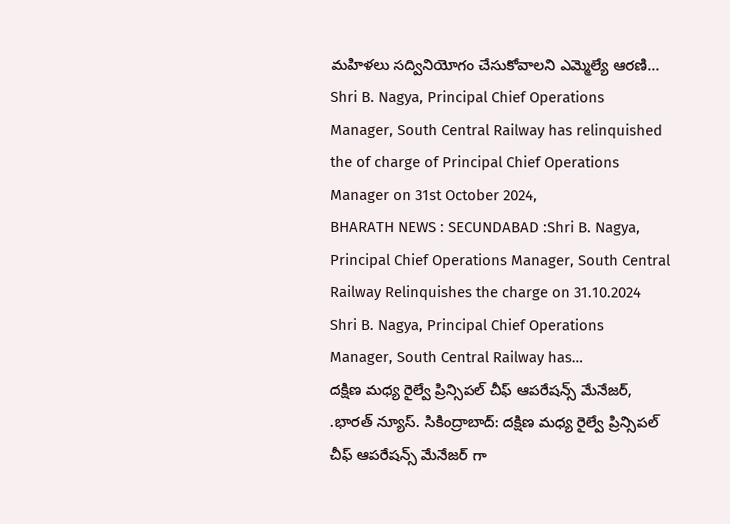మహిళలు సద్వినియోగం చేసుకోవాలని ఎమ్మెల్యే ఆరణి…
Shri B. Nagya, Principal Chief Operations Manager, South Central Railway has relinquished the of charge of Principal Chief Operations Manager on 31st October 2024,
BHARATH NEWS : SECUNDABAD :Shri B. Nagya, Principal Chief Operations Manager, South Central Railway Relinquishes the charge on 31.10.2024 Shri B. Nagya, Principal Chief Operations Manager, South Central Railway has…
దక్షిణ మధ్య రైల్వే ప్రిన్సిపల్ చీఫ్ ఆపరేషన్స్ మేనేజర్,
.భారత్ న్యూస్. సికింద్రాబాద్: దక్షిణ మధ్య రైల్వే ప్రిన్సిపల్ చీఫ్ ఆపరేషన్స్ మేనేజర్ గా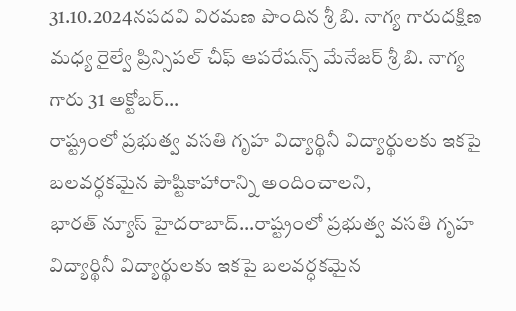31.10.2024నపదవి విరమణ పొందిన శ్రీ బి. నాగ్య గారుదక్షిణ మధ్య రైల్వే ప్రిన్సిపల్ చీఫ్ ఆపరేషన్స్ మేనేజర్ శ్రీ బి. నాగ్య గారు 31 అక్టోబర్…
రాష్ట్రంలో ప్రభుత్వ వసతి గృహ విద్యార్థినీ విద్యార్థులకు ఇకపై బలవర్ధకమైన పౌష్టికాహారాన్ని అందించాలని,
భారత్ న్యూస్ హైదరాబాద్…రాష్ట్రంలో ప్రభుత్వ వసతి గృహ విద్యార్థినీ విద్యార్థులకు ఇకపై బలవర్ధకమైన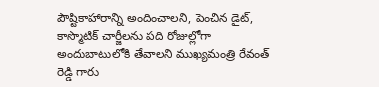పౌష్టికాహారాన్ని అందించాలని, పెంచిన డైట్, కాస్మొటిక్ చార్జీలను పది రోజుల్లోగా అందుబాటులోకి తేవాలని ముఖ్యమంత్రి రేవంత్ రెడ్డి గారు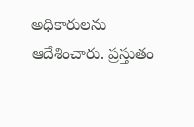అధికారులను ఆదేశించారు. ప్రస్తుతం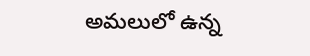అమలులో ఉన్న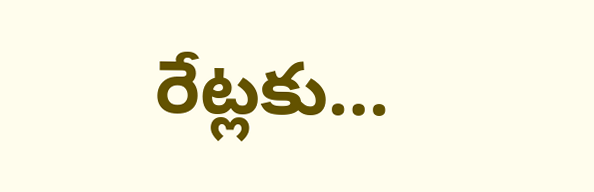రేట్లకు…